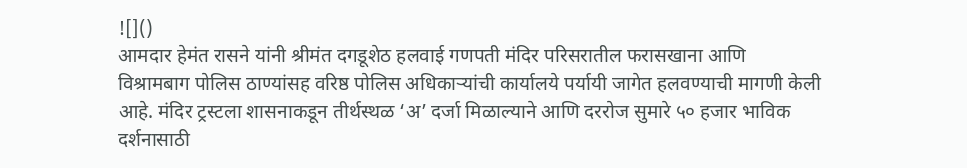![]()
आमदार हेमंत रासने यांनी श्रीमंत दगडूशेठ हलवाई गणपती मंदिर परिसरातील फरासखाना आणि विश्रामबाग पोलिस ठाण्यांसह वरिष्ठ पोलिस अधिकाऱ्यांची कार्यालये पर्यायी जागेत हलवण्याची मागणी केली आहे. मंदिर ट्रस्टला शासनाकडून तीर्थस्थळ ‘अ’ दर्जा मिळाल्याने आणि दररोज सुमारे ५० हजार भाविक दर्शनासाठी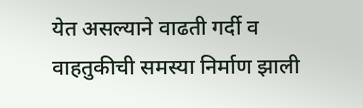येत असल्याने वाढती गर्दी व वाहतुकीची समस्या निर्माण झाली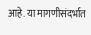आहे. या मागणीसंदर्भात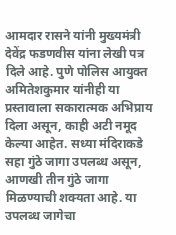आमदार रासने यांनी मुख्यमंत्री देवेंद्र फडणवीस यांना लेखी पत्र दिले आहे. पुणे पोलिस आयुक्त अमितेशकुमार यांनीही या प्रस्तावाला सकारात्मक अभिप्राय दिला असून, काही अटी नमूद केल्या आहेत. सध्या मंदिराकडे सहा गुंठे जागा उपलब्ध असून, आणखी तीन गुंठे जागा मिळण्याची शक्यता आहे. या उपलब्ध जागेचा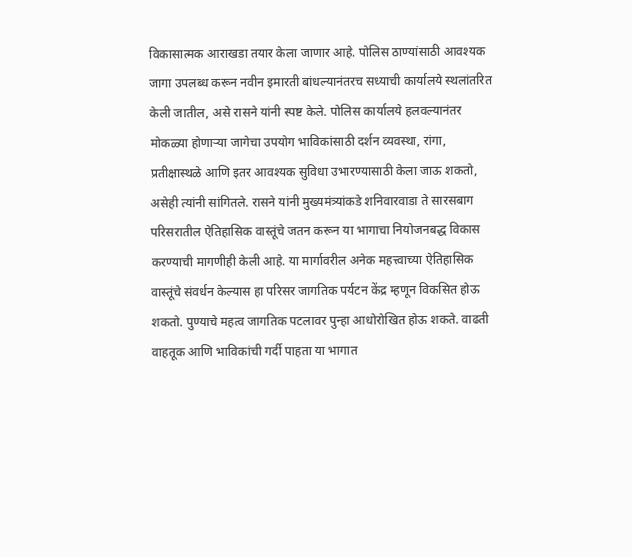विकासात्मक आराखडा तयार केला जाणार आहे. पोलिस ठाण्यांसाठी आवश्यक जागा उपलब्ध करून नवीन इमारती बांधल्यानंतरच सध्याची कार्यालये स्थलांतरित केली जातील, असे रासने यांनी स्पष्ट केले. पोलिस कार्यालये हलवल्यानंतर मोकळ्या होणाऱ्या जागेचा उपयोग भाविकांसाठी दर्शन व्यवस्था, रांगा, प्रतीक्षास्थळे आणि इतर आवश्यक सुविधा उभारण्यासाठी केला जाऊ शकतो, असेही त्यांनी सांगितले. रासने यांनी मुख्यमंत्र्यांकडे शनिवारवाडा ते सारसबाग परिसरातील ऐतिहासिक वास्तूंचे जतन करून या भागाचा नियोजनबद्ध विकास करण्याची मागणीही केली आहे. या मार्गावरील अनेक महत्त्वाच्या ऐतिहासिक वास्तूंचे संवर्धन केल्यास हा परिसर जागतिक पर्यटन केंद्र म्हणून विकसित होऊ शकतो. पुण्याचे महत्व जागतिक पटलावर पुन्हा आधोरोखित होऊ शकते. वाढती वाहतूक आणि भाविकांची गर्दी पाहता या भागात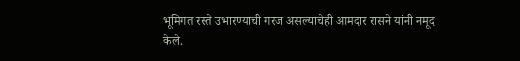भूमिगत रस्ते उभारण्याची गरज असल्याचेही आमदार रासने यांनी नमूद केले.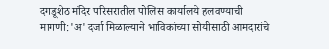दगडूशेठ मंदिर परिसरातील पोलिस कार्यालये हलवण्याची मागणी:'अ' दर्जा मिळाल्याने भाविकांच्या सोयीसाठी आमदारांचे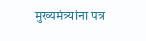मुख्यमंत्र्यांना पत्र